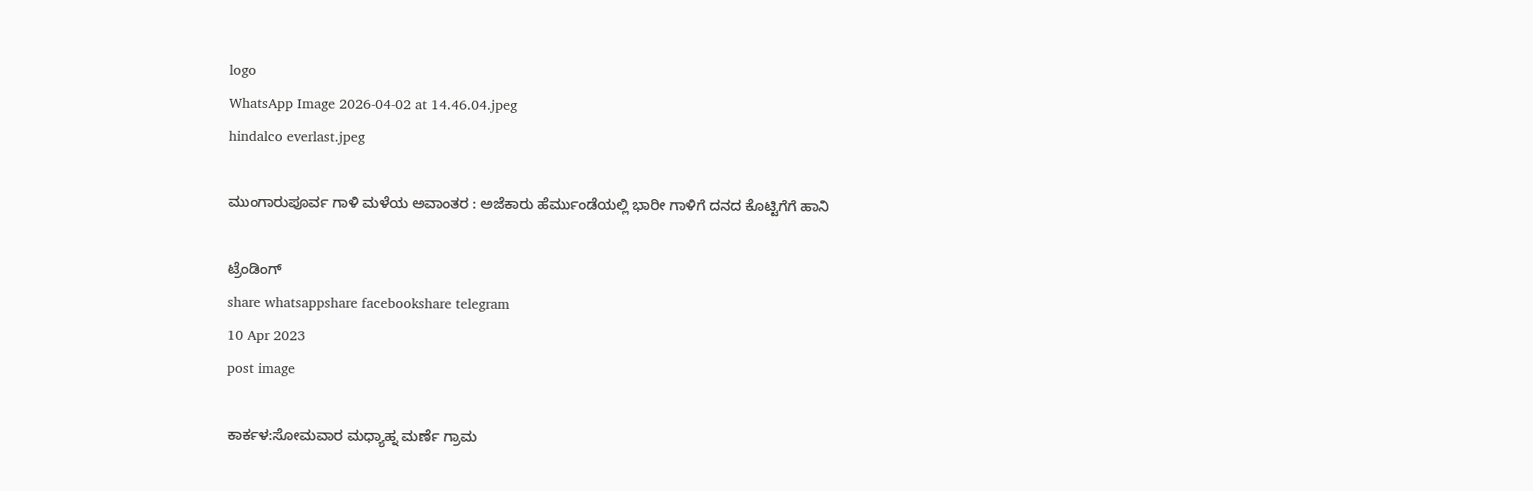logo
WhatsApp Image 2026-04-02 at 14.46.04.jpeg
hindalco everlast.jpeg

ಮುಂಗಾರುಪೂರ್ವ ಗಾಳಿ ಮಳೆಯ ಅವಾಂತರ : ಅಜೆಕಾರು ಹೆರ್ಮುಂಡೆಯಲ್ಲಿ ಭಾರೀ ಗಾಳಿಗೆ ದನದ ಕೊಟ್ಟಿಗೆಗೆ ಹಾನಿ

ಟ್ರೆಂಡಿಂಗ್
share whatsappshare facebookshare telegram
10 Apr 2023
post image

ಕಾರ್ಕಳ:ಸೋಮವಾರ ಮಧ್ಯಾಹ್ನ ಮರ್ಣೆ ಗ್ರಾಮ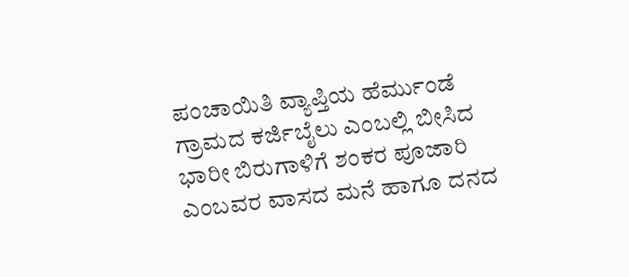ಪಂಚಾಯಿತಿ ವ್ಯಾಪ್ತಿಯ ಹೆರ್ಮುಂಡೆ ಗ್ರಾಮದ ಕರ್ಜಿಬೈಲು ಎಂಬಲ್ಲಿ ಬೀಸಿದ ಭಾರೀ ಬಿರುಗಾಳಿಗೆ ಶಂಕರ ಪೂಜಾರಿ ಎಂಬವರ ವಾಸದ ಮನೆ ಹಾಗೂ ದನದ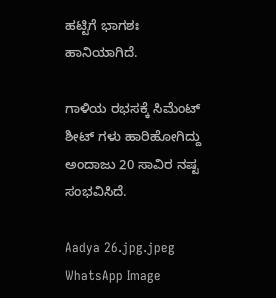ಹಟ್ಟಿಗೆ ಭಾಗಶಃ ಹಾನಿಯಾಗಿದೆ.

ಗಾಳಿಯ ರಭಸಕ್ಕೆ ಸಿಮೆಂಟ್ ಶೀಟ್ ಗಳು ಹಾರಿಹೋಗಿದ್ದು ಅಂದಾಜು 20 ಸಾವಿರ ನಷ್ಟ ಸಂಭವಿಸಿದೆ.

Aadya 26.jpg.jpeg
WhatsApp Image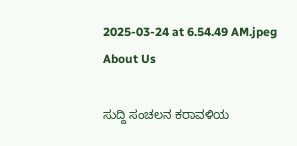2025-03-24 at 6.54.49 AM.jpeg
About Us

ಸುದ್ದಿ ಸಂಚಲನ ಕರಾವಳಿಯ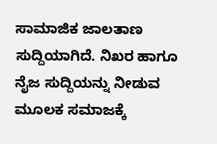ಸಾಮಾಜಿಕ ಜಾಲತಾಣ ಸುದ್ದಿಯಾಗಿದೆ. ನಿಖರ ಹಾಗೂ ನೈಜ ಸುದ್ದಿಯನ್ನು ನೀಡುವ ಮೂಲಕ ಸಮಾಜಕ್ಕೆ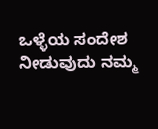ಒಳ್ಳೆಯ ಸಂದೇಶ ನೀಡುವುದು ನಮ್ಮ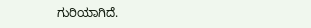ಗುರಿಯಾಗಿದೆ.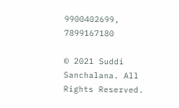9900402699, 7899167180

© 2021 Suddi Sanchalana. All Rights Reserved.